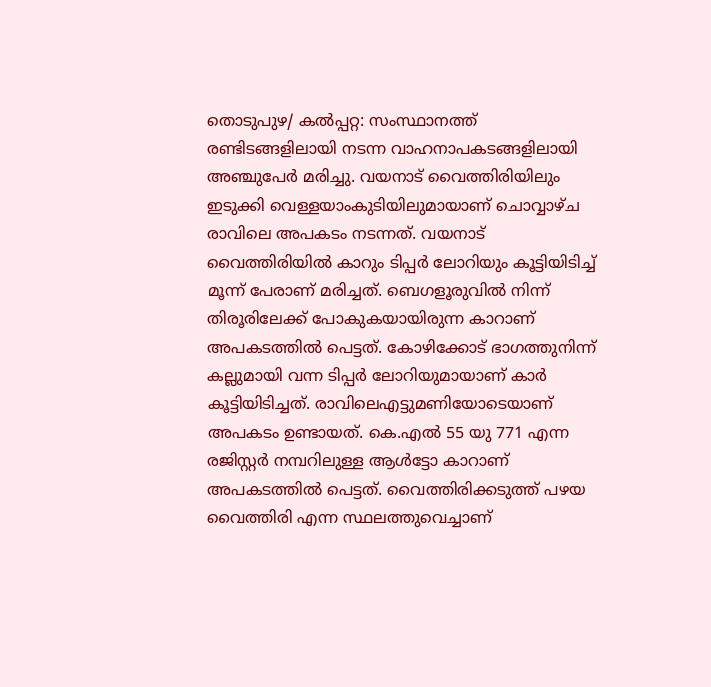തൊടുപുഴ/ കൽപ്പറ്റ: സംസ്ഥാനത്ത് രണ്ടിടങ്ങളിലായി നടന്ന വാഹനാപകടങ്ങളിലായി അഞ്ചുപേർ മരിച്ചു. വയനാട് വൈത്തിരിയിലും ഇടുക്കി വെള്ളയാംകുടിയിലുമായാണ് ചൊവ്വാഴ്ച രാവിലെ അപകടം നടന്നത്. വയനാട് വൈത്തിരിയിൽ കാറും ടിപ്പർ ലോറിയും കൂട്ടിയിടിച്ച് മൂന്ന് പേരാണ് മരിച്ചത്. ബെഗളൂരുവിൽ നിന്ന് തിരൂരിലേക്ക് പോകുകയായിരുന്ന കാറാണ് അപകടത്തിൽ പെട്ടത്. കോഴിക്കോട് ഭാഗത്തുനിന്ന് കല്ലുമായി വന്ന ടിപ്പർ ലോറിയുമായാണ് കാർ കൂട്ടിയിടിച്ചത്. രാവിലെഎട്ടുമണിയോടെയാണ് അപകടം ഉണ്ടായത്. കെ.എൽ 55 യു 771 എന്ന രജിസ്റ്റർ നമ്പറിലുള്ള ആൾട്ടോ കാറാണ് അപകടത്തിൽ പെട്ടത്. വൈത്തിരിക്കടുത്ത് പഴയ വൈത്തിരി എന്ന സ്ഥലത്തുവെച്ചാണ്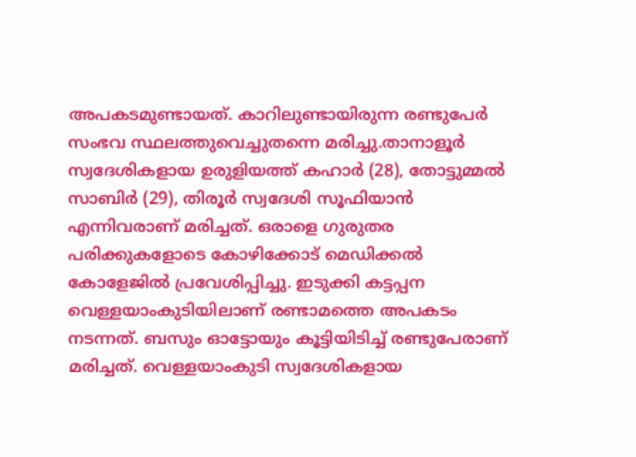അപകടമുണ്ടായത്. കാറിലുണ്ടായിരുന്ന രണ്ടുപേർ സംഭവ സ്ഥലത്തുവെച്ചുതന്നെ മരിച്ചു.താനാളൂർ സ്വദേശികളായ ഉരുളിയത്ത് കഹാർ (28), തോട്ടുമ്മൽ സാബിർ (29), തിരൂർ സ്വദേശി സൂഫിയാൻ എന്നിവരാണ് മരിച്ചത്. ഒരാളെ ഗുരുതര പരിക്കുകളോടെ കോഴിക്കോട് മെഡിക്കൽ കോളേജിൽ പ്രവേശിപ്പിച്ചു. ഇടുക്കി കട്ടപ്പന വെള്ളയാംകുടിയിലാണ് രണ്ടാമത്തെ അപകടം നടന്നത്. ബസും ഓട്ടോയും കൂട്ടിയിടിച്ച് രണ്ടുപേരാണ് മരിച്ചത്. വെള്ളയാംകുടി സ്വദേശികളായ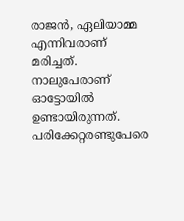രാജൻ, ഏലിയാമ്മ എന്നിവരാണ് മരിച്ചത്. നാലുപേരാണ് ഓട്ടോയിൽ ഉണ്ടായിരുന്നത്. പരിക്കേറ്റരണ്ടുപേരെ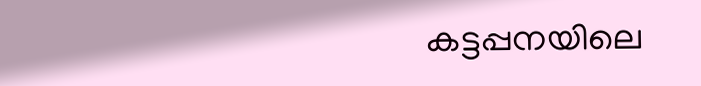കട്ടപ്പനയിലെ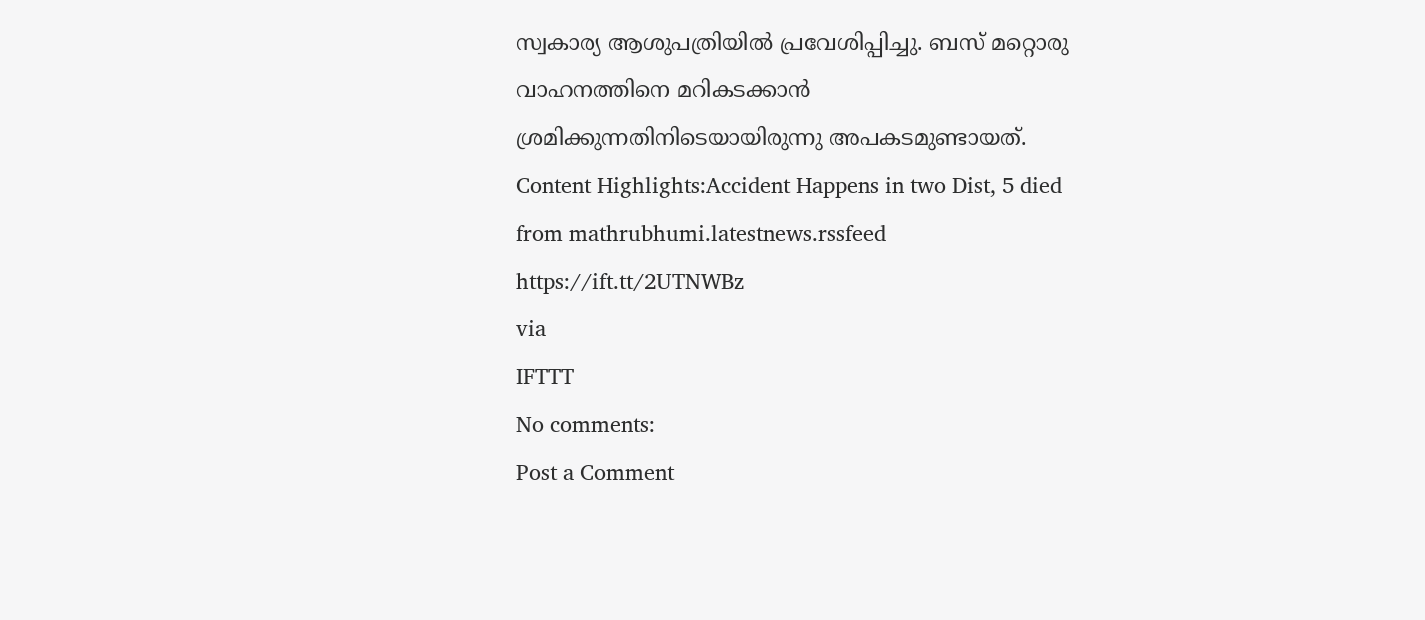സ്വകാര്യ ആശുപത്രിയിൽ പ്രവേശിപ്പിച്ചു. ബസ് മറ്റൊരു വാഹനത്തിനെ മറികടക്കാൻ ശ്രമിക്കുന്നതിനിടെയായിരുന്നു അപകടമുണ്ടായത്. Content Highlights:Accident Happens in two Dist, 5 died
from mathrubhumi.latestnews.rssfeed https://ift.tt/2UTNWBz
via
IFTTT
No comments:
Post a Comment